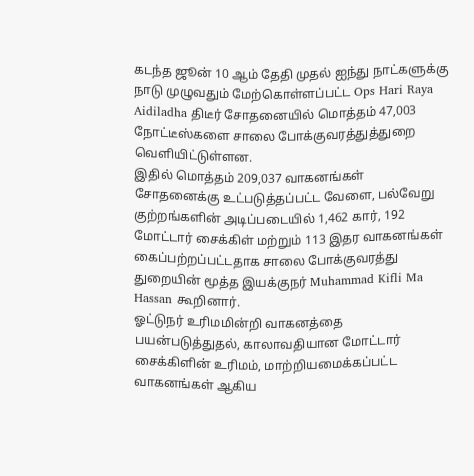கடந்த ஜூன் 10 ஆம் தேதி முதல் ஐந்து நாட்களுக்கு நாடு முழுவதும் மேற்கொள்ளப்பட்ட Ops Hari Raya Aidiladha திடீர் சோதனையில் மொத்தம் 47,003 நோட்டீஸ்களை சாலை போக்குவரத்துத்துறை வெளியிட்டுள்ளன.
இதில் மொத்தம் 209,037 வாகனங்கள் சோதனைக்கு உட்படுத்தப்பட்ட வேளை, பல்வேறு குற்றங்களின் அடிப்படையில் 1,462 கார், 192 மோட்டார் சைக்கிள் மற்றும் 113 இதர வாகனங்கள் கைப்பற்றப்பட்டதாக சாலை போக்குவரத்து துறையின் மூத்த இயக்குநர் Muhammad Kifli Ma Hassan கூறினார்.
ஓட்டுநர் உரிமமின்றி வாகனத்தை பயன்படுத்துதல், காலாவதியான மோட்டார் சைக்கிளின் உரிமம், மாற்றியமைக்கப்பட்ட வாகனங்கள் ஆகிய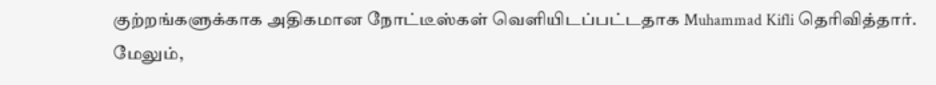குற்றங்களுக்காக அதிகமான நோட்டீஸ்கள் வெளியிடப்பட்டதாக Muhammad Kifli தெரிவித்தார்.
மேலும்,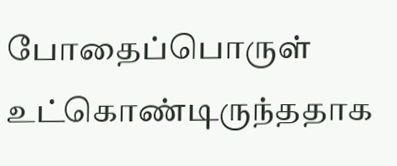போதைப்பொருள் உட்கொண்டிருந்ததாக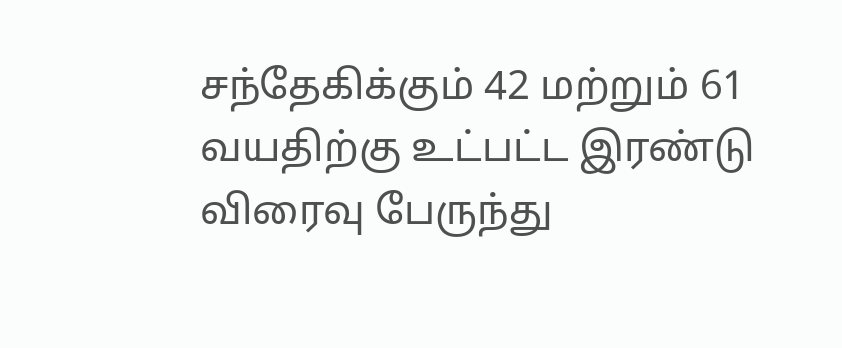சந்தேகிக்கும் 42 மற்றும் 61 வயதிற்கு உட்பட்ட இரண்டு விரைவு பேருந்து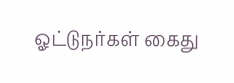ஓட்டுநர்கள் கைது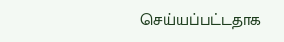செய்யப்பட்டதாக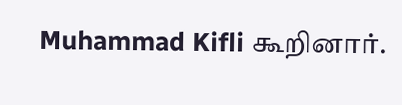Muhammad Kifli கூறினார்.